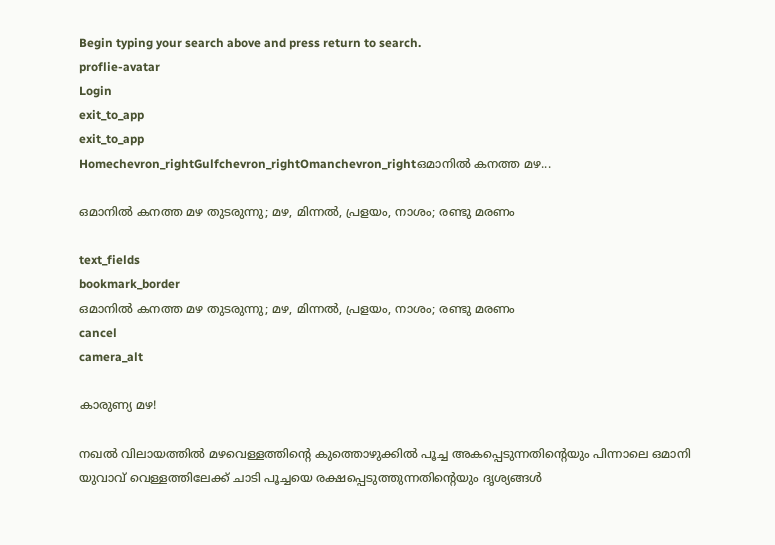Begin typing your search above and press return to search.
proflie-avatar
Login
exit_to_app
exit_to_app
Homechevron_rightGulfchevron_rightOmanchevron_rightഒമാനിൽ കനത്ത മഴ...

ഒമാനിൽ കനത്ത മഴ തുടരുന്നു; മഴ, മിന്നൽ, പ്രളയം, നാശം; രണ്ടു മരണം

text_fields
bookmark_border
ഒമാനിൽ കനത്ത മഴ തുടരുന്നു; മഴ, മിന്നൽ, പ്രളയം, നാശം; രണ്ടു മരണം
cancel
camera_alt

കാരുണ്യ മഴ!

നഖൽ വിലായത്തിൽ മഴവെള്ളത്തിന്റെ കുത്തൊഴുക്കിൽ പൂച്ച അകപ്പെടുന്നതിന്റെയും പിന്നാലെ ഒമാനി യുവാവ് വെള്ളത്തിലേക്ക് ചാടി പൂച്ചയെ രക്ഷപ്പെടുത്തുന്നതിന്റെയും ദൃശ്യങ്ങൾ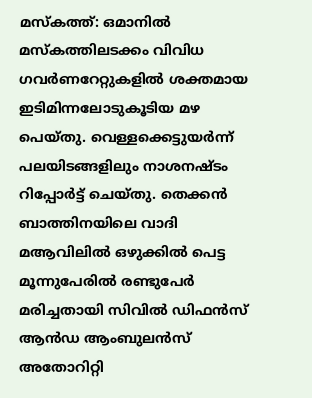മസ്‌കത്ത്: ഒമാനിൽ മസ്കത്തിലടക്കം വിവിധ ഗവർണറേറ്റുകളിൽ ശക്തമായ ഇടിമിന്നലോടുകൂടിയ മഴ പെയ്തു. വെള്ളക്കെട്ടുയർന്ന് പലയിടങ്ങളിലും നാശനഷ്ടം റിപ്പോർട്ട് ചെയ്തു. തെക്കൻ ബാത്തിനയിലെ വാദി മആവിലിൽ ഒഴുക്കിൽ പെട്ട മൂന്നുപേരിൽ രണ്ടുപേർ മരിച്ചതായി സിവിൽ ഡിഫൻസ് ആൻഡ ആംബുലൻസ് അതോറിറ്റി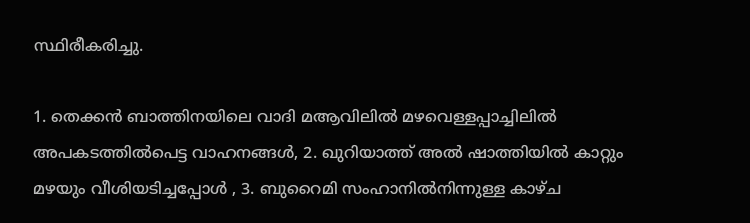സ്ഥിരീകരിച്ചു.

1. തെക്കൻ ബാത്തിനയിലെ വാദി മആവിലിൽ മഴവെള്ളപ്പാച്ചിലിൽ അപകടത്തിൽപെട്ട വാഹനങ്ങൾ, 2. ഖുറിയാത്ത് അൽ ഷാത്തിയിൽ കാറ്റും മഴയും വീശിയടിച്ചപ്പോൾ , 3. ബുറൈമി സംഹാനിൽനിന്നുള്ള കാഴ്ച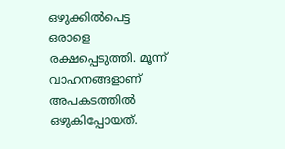ഒഴുക്കിൽപെട്ട ഒരാളെ രക്ഷപ്പെടുത്തി. മൂന്ന് വാഹനങ്ങളാണ് അപകടത്തിൽ ഒഴുകിപ്പോയത്.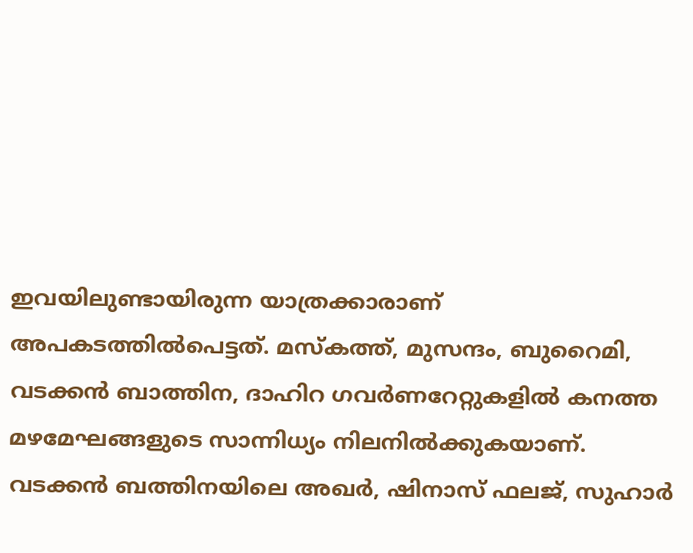ഇവയിലുണ്ടായിരുന്ന യാത്രക്കാരാണ് അപകടത്തിൽപെട്ടത്. മസ്കത്ത്, മുസന്ദം, ബുറൈമി, വടക്കൻ ബാത്തിന, ദാഹിറ ഗവർണറേറ്റുകളിൽ കനത്ത മഴമേഘങ്ങളുടെ സാന്നിധ്യം നിലനിൽക്കുകയാണ്. വടക്കൻ ബത്തിനയിലെ അഖർ, ഷിനാസ് ഫലജ്, സുഹാർ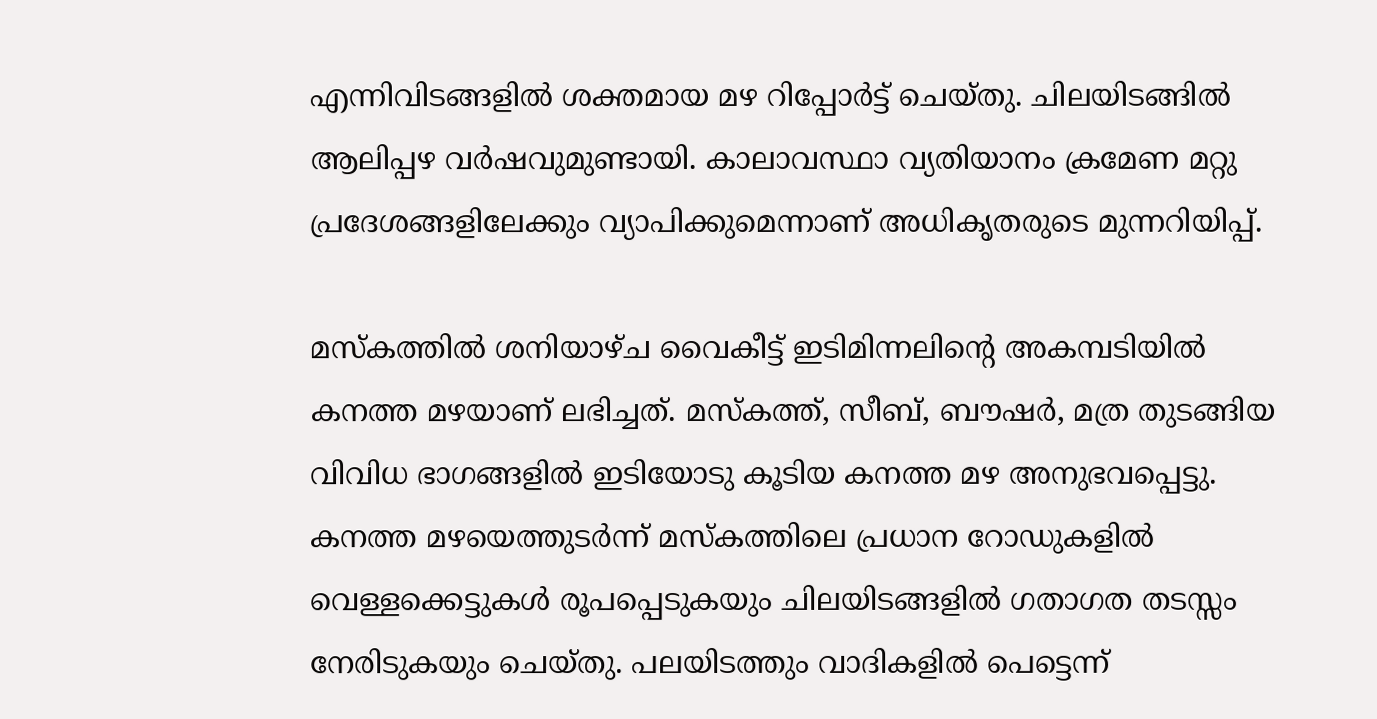എന്നിവിടങ്ങളിൽ ശക്തമായ മഴ റിപ്പോർട്ട് ചെയ്തു. ചിലയിടങ്ങിൽ ആലിപ്പഴ വർഷവുമുണ്ടായി. കാലാവസ്ഥാ വ്യതിയാനം ക്രമേണ മറ്റു പ്രദേശങ്ങളിലേക്കും വ്യാപിക്കുമെന്നാണ് അധികൃതരുടെ മുന്നറിയിപ്പ്.

മസ്കത്തിൽ ശനിയാഴ്ച വൈകീട്ട് ഇടിമിന്നലിന്റെ അകമ്പടിയിൽ കനത്ത മഴയാണ് ലഭിച്ചത്. മസ്കത്ത്, സീബ്, ബൗഷർ, മത്ര തുടങ്ങിയ വിവിധ ഭാഗങ്ങളിൽ ഇടിയോടു കൂടിയ കനത്ത മഴ അനുഭവപ്പെട്ടു. കനത്ത മഴയെത്തുടർന്ന് മസ്കത്തിലെ പ്രധാന റോഡുകളിൽ വെള്ളക്കെട്ടുകൾ രൂപപ്പെടുകയും ചിലയിടങ്ങളിൽ ഗതാഗത തടസ്സം നേരിടുകയും ചെയ്തു. പലയിടത്തും വാദികളിൽ പെട്ടെന്ന്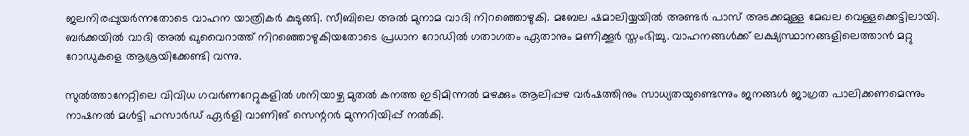ജലനിരപ്പുയർന്നതോടെ വാഹന യാത്രികർ കുടുങ്ങി. സീബിലെ അൽ മുനാമ വാദി നിറഞ്ഞൊഴുകി. മബേല ഷമാലിയ്യയിൽ അണ്ടർ പാസ് അടക്കമുള്ള മേഖല വെള്ളക്കെട്ടിലായി. ബർക്കയിൽ വാദി അൽ ഖുവൈറാത്ത് നിറഞ്ഞൊഴുകിയതോടെ പ്രധാന റോഡിൽ ഗതാഗതം ഏതാനും മണിക്കൂർ സ്തംഭിച്ചു. വാഹനങ്ങൾക്ക് ലക്ഷ്യസ്ഥാനങ്ങളിലെത്താൻ മറ്റു റോഡുകളെ ആശ്രയിക്കേണ്ടി വന്നു.

സുൽത്താനേറ്റിലെ വിവിധ ഗവർണറേറ്റുകളിൽ ശനിയാഴ്ച മുതൽ കനത്ത ഇടിമിന്നൽ മഴക്കും ആലിപ്പഴ വർഷത്തിനും സാധ്യതയുണ്ടെന്നും ജനങ്ങൾ ജാഗ്രത പാലിക്കണമെന്നും നാഷനൽ മൾട്ടി ഹസാർഡ് ഏർളി വാണിങ് സെന്ററർ മുന്നറിയിപ്പ് നൽകി.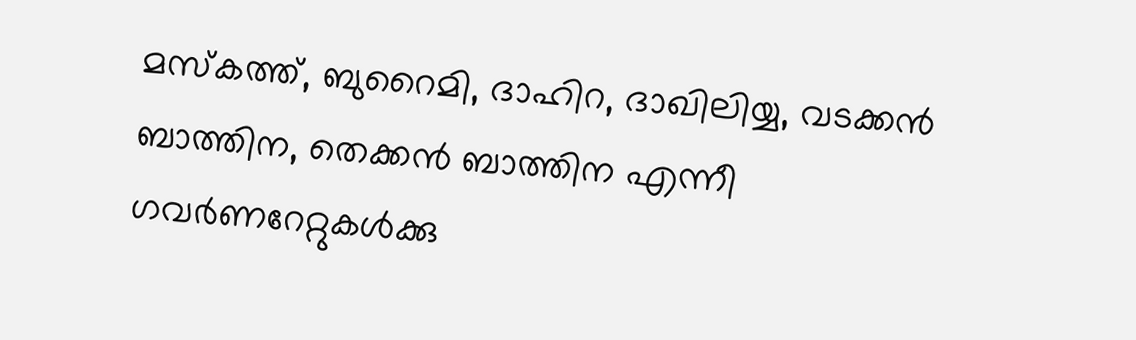മസ്കത്ത്, ബുറൈമി, ദാഹിറ, ദാഖിലിയ്യ, വടക്കൻ ബാത്തിന, തെക്കൻ ബാത്തിന എന്നീ ഗവർണറേറ്റുകൾക്കു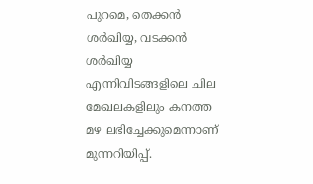പുറമെ, തെക്കൻ ശർഖിയ്യ, വടക്കൻ ശർഖിയ്യ എന്നിവിടങ്ങളിലെ ചില മേഖലകളിലും കനത്ത മഴ ലഭിച്ചേക്കുമെന്നാണ് മുന്നറിയിപ്പ്.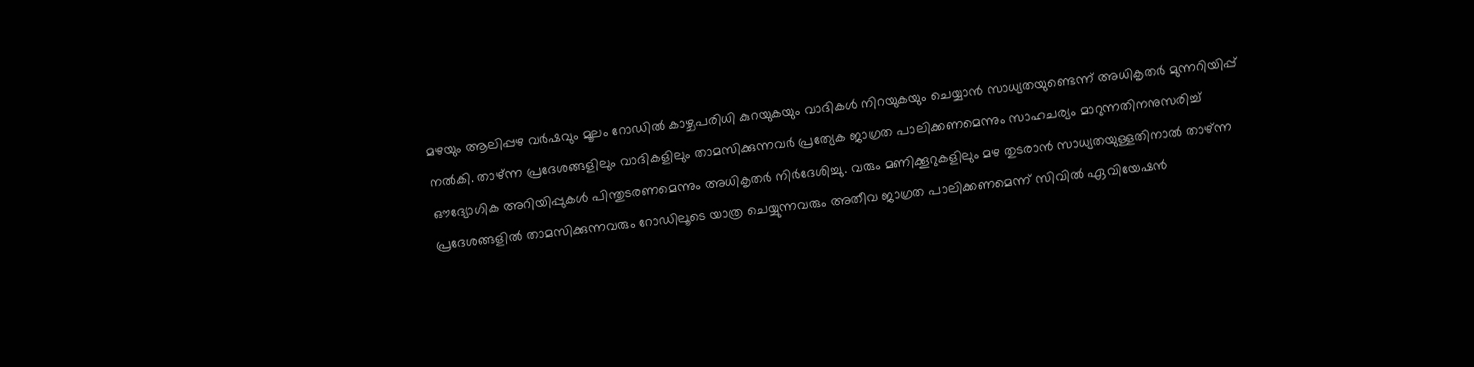മഴയും ആലിപ്പഴ വർഷവും മൂലം റോഡിൽ കാഴ്ചപരിധി കുറയുകയും വാദികൾ നിറയുകയും ചെയ്യാൻ സാധ്യതയുണ്ടെന്ന് അധികൃതർ മുന്നറിയിപ്പ് നൽകി. താഴ്ന്ന പ്രദേശങ്ങളിലും വാദികളിലും താമസിക്കുന്നവർ പ്രത്യേക ജാഗ്രത പാലിക്കണമെന്നും സാഹചര്യം മാറുന്നതിനനുസരിച്ച് ഔദ്യോഗിക അറിയിപ്പുകൾ പിന്തുടരണമെന്നും അധികൃതർ നിർദേശിച്ചു. വരും മണിക്കൂറുകളിലും മഴ തുടരാൻ സാധ്യതയുള്ളതിനാൽ താഴ്ന്ന പ്രദേശങ്ങളിൽ താമസിക്കുന്നവരും റോഡിലൂടെ യാത്ര ചെയ്യുന്നവരും അതീവ ജാഗ്രത പാലിക്കണമെന്ന് സിവിൽ ഏവിയേഷൻ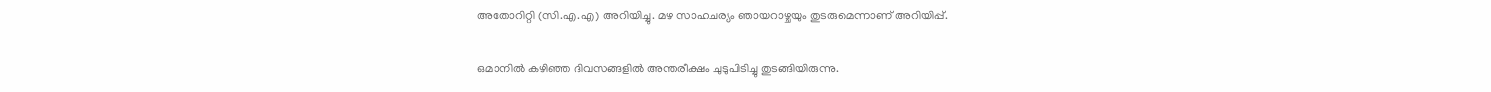അതോറിറ്റി (സി.എ.എ) അറിയിച്ചു. മഴ സാഹചര്യം ഞായറാഴ്ചയും തുടരുമെന്നാണ് അറിയിപ്പ്.

ഒമാനിൽ കഴിഞ്ഞ ദിവസങ്ങളിൽ അന്തരീക്ഷം ചുടുപിടിച്ചു തുടങ്ങിയിരുന്നു.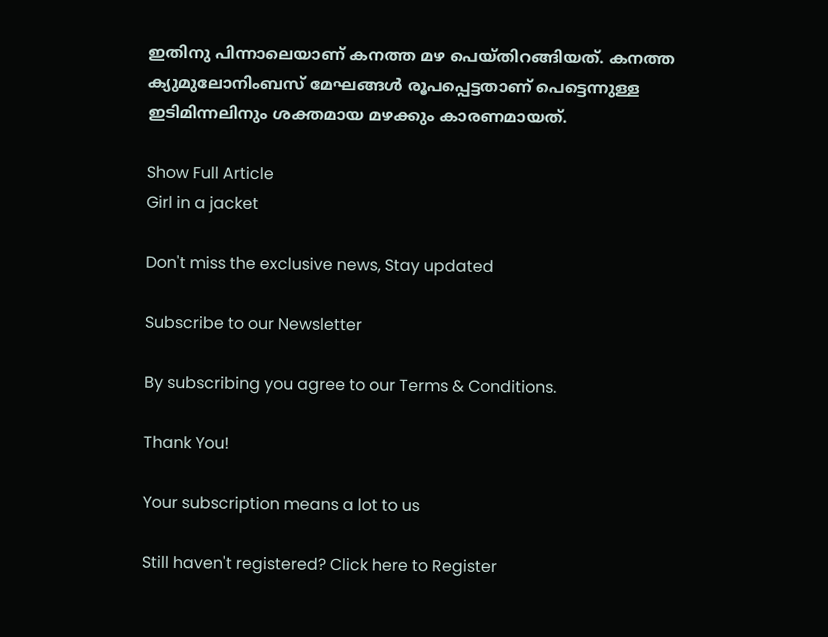ഇതിനു പിന്നാലെയാണ് കനത്ത മഴ പെയ്തിറങ്ങിയത്. കനത്ത ക്യുമുലോനിംബസ് മേഘങ്ങൾ രൂപപ്പെട്ടതാണ് പെട്ടെന്നുള്ള ഇടിമിന്നലിനും ശക്തമായ മഴക്കും കാരണമായത്.

Show Full Article
Girl in a jacket

Don't miss the exclusive news, Stay updated

Subscribe to our Newsletter

By subscribing you agree to our Terms & Conditions.

Thank You!

Your subscription means a lot to us

Still haven't registered? Click here to Register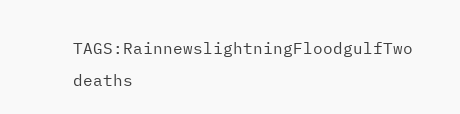TAGS:RainnewslightningFloodgulfTwo deaths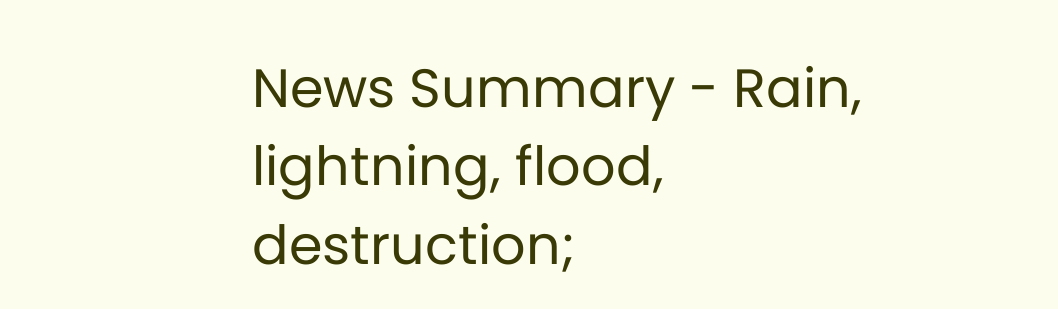News Summary - Rain, lightning, flood, destruction;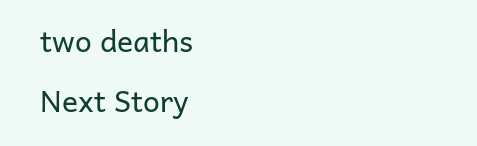two deaths
Next Story